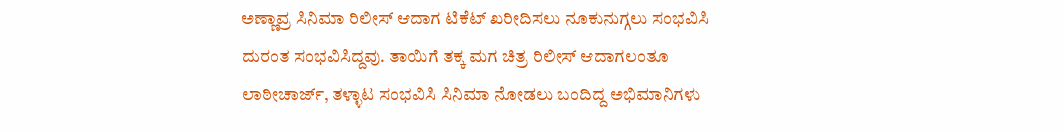ಅಣ್ಣಾವ್ರ ಸಿನಿಮಾ ರಿಲೀಸ್ ಆದಾಗ ಟಿಕೆಟ್ ಖರೀದಿಸಲು ನೂಕುನುಗ್ಗಲು ಸಂಭವಿಸಿ ದುರಂತ ಸಂಭವಿಸಿದ್ದವು. ತಾಯಿಗೆ ತಕ್ಕ ಮಗ ಚಿತ್ರ ರಿಲೀಸ್ ಆದಾಗಲಂತೂ ಲಾಠೀಚಾರ್ಜ್, ತಳ್ಳಾಟ ಸಂಭವಿಸಿ ಸಿನಿಮಾ ನೋಡಲು ಬಂದಿದ್ದ ಅಭಿಮಾನಿಗಳು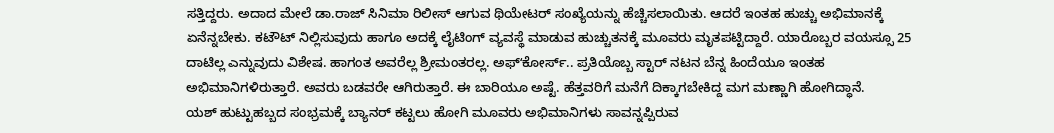ಸತ್ತಿದ್ದರು. ಅದಾದ ಮೇಲೆ ಡಾ.ರಾಜ್ ಸಿನಿಮಾ ರಿಲೀಸ್ ಆಗುವ ಥಿಯೇಟರ್ ಸಂಖ್ಯೆಯನ್ನು ಹೆಚ್ಚಿಸಲಾಯಿತು. ಆದರೆ ಇಂತಹ ಹುಚ್ಚು ಅಭಿಮಾನಕ್ಕೆ ಏನೆನ್ನಬೇಕು. ಕಟೌಟ್ ನಿಲ್ಲಿಸುವುದು ಹಾಗೂ ಅದಕ್ಕೆ ಲೈಟಿಂಗ್ ವ್ಯವಸ್ಥೆ ಮಾಡುವ ಹುಚ್ಚುತನಕ್ಕೆ ಮೂವರು ಮೃತಪಟ್ಟಿದ್ದಾರೆ. ಯಾರೊಬ್ಬರ ವಯಸ್ಸೂ 25 ದಾಟಿಲ್ಲ ಎನ್ನುವುದು ವಿಶೇಷ. ಹಾಗಂತ ಅವರೆಲ್ಲ ಶ್ರೀಮಂತರಲ್ಲ. ಅಫ್ʻಕೋರ್ಸ್.. ಪ್ರತಿಯೊಬ್ಬ ಸ್ಟಾರ್ ನಟನ ಬೆನ್ನ ಹಿಂದೆಯೂ ಇಂತಹ ಅಭಿಮಾನಿಗಳಿರುತ್ತಾರೆ. ಅವರು ಬಡವರೇ ಆಗಿರುತ್ತಾರೆ. ಈ ಬಾರಿಯೂ ಅಷ್ಟೆ. ಹೆತ್ತವರಿಗೆ ಮನೆಗೆ ದಿಕ್ಕಾಗಬೇಕಿದ್ದ ಮಗ ಮಣ್ಣಾಗಿ ಹೋಗಿದ್ಧಾನೆ.
ಯಶ್ ಹುಟ್ಟುಹಬ್ಬದ ಸಂಭ್ರಮಕ್ಕೆ ಬ್ಯಾನರ್ ಕಟ್ಟಲು ಹೋಗಿ ಮೂವರು ಅಭಿಮಾನಿಗಳು ಸಾವನ್ನಪ್ಪಿರುವ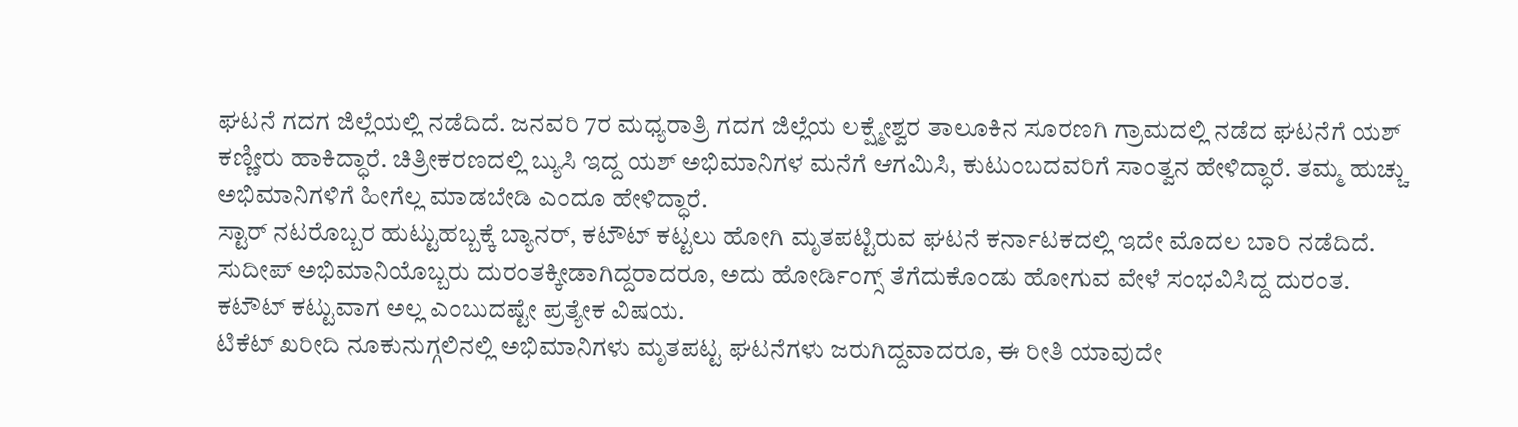ಘಟನೆ ಗದಗ ಜಿಲ್ಲೆಯಲ್ಲಿ ನಡೆದಿದೆ. ಜನವರಿ 7ರ ಮಧ್ಯರಾತ್ರಿ ಗದಗ ಜಿಲ್ಲೆಯ ಲಕ್ಷ್ಮೇಶ್ವರ ತಾಲೂಕಿನ ಸೂರಣಗಿ ಗ್ರಾಮದಲ್ಲಿ ನಡೆದ ಘಟನೆಗೆ ಯಶ್ ಕಣ್ಣೀರು ಹಾಕಿದ್ಧಾರೆ. ಚಿತ್ರೀಕರಣದಲ್ಲಿ ಬ್ಯುಸಿ ಇದ್ದ ಯಶ್ ಅಭಿಮಾನಿಗಳ ಮನೆಗೆ ಆಗಮಿಸಿ, ಕುಟುಂಬದವರಿಗೆ ಸಾಂತ್ವನ ಹೇಳಿದ್ಧಾರೆ. ತಮ್ಮ ಹುಚ್ಚು ಅಭಿಮಾನಿಗಳಿಗೆ ಹೀಗೆಲ್ಲ ಮಾಡಬೇಡಿ ಎಂದೂ ಹೇಳಿದ್ಧಾರೆ.
ಸ್ಟಾರ್ ನಟರೊಬ್ಬರ ಹುಟ್ಟುಹಬ್ಬಕ್ಕೆ ಬ್ಯಾನರ್, ಕಟೌಟ್ ಕಟ್ಟಲು ಹೋಗಿ ಮೃತಪಟ್ಟಿರುವ ಘಟನೆ ಕರ್ನಾಟಕದಲ್ಲಿ ಇದೇ ಮೊದಲ ಬಾರಿ ನಡೆದಿದೆ. ಸುದೀಪ್ ಅಭಿಮಾನಿಯೊಬ್ಬರು ದುರಂತಕ್ಕೀಡಾಗಿದ್ದರಾದರೂ, ಅದು ಹೋರ್ಡಿಂಗ್ಸ್ ತೆಗೆದುಕೊಂಡು ಹೋಗುವ ವೇಳೆ ಸಂಭವಿಸಿದ್ದ ದುರಂತ. ಕಟೌಟ್ ಕಟ್ಟುವಾಗ ಅಲ್ಲ ಎಂಬುದಷ್ಟೇ ಪ್ರತ್ಯೇಕ ವಿಷಯ.
ಟಿಕೆಟ್ ಖರೀದಿ ನೂಕುನುಗ್ಗಲಿನಲ್ಲಿ ಅಭಿಮಾನಿಗಳು ಮೃತಪಟ್ಟ ಘಟನೆಗಳು ಜರುಗಿದ್ದವಾದರೂ, ಈ ರೀತಿ ಯಾವುದೇ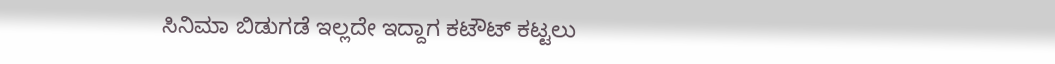ಸಿನಿಮಾ ಬಿಡುಗಡೆ ಇಲ್ಲದೇ ಇದ್ದಾಗ ಕಟೌಟ್ ಕಟ್ಟಲು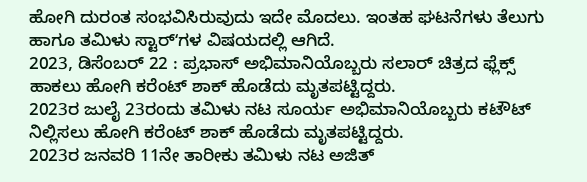ಹೋಗಿ ದುರಂತ ಸಂಭವಿಸಿರುವುದು ಇದೇ ಮೊದಲು. ಇಂತಹ ಘಟನೆಗಳು ತೆಲುಗು ಹಾಗೂ ತಮಿಳು ಸ್ಟಾರ್ʻಗಳ ವಿಷಯದಲ್ಲಿ ಆಗಿದೆ.
2023, ಡಿಸೆಂಬರ್ 22 : ಪ್ರಭಾಸ್ ಅಭಿಮಾನಿಯೊಬ್ಬರು ಸಲಾರ್ ಚಿತ್ರದ ಫ್ಲೆಕ್ಸ್ ಹಾಕಲು ಹೋಗಿ ಕರೆಂಟ್ ಶಾಕ್ ಹೊಡೆದು ಮೃತಪಟ್ಟಿದ್ದರು.
2023ರ ಜುಲೈ 23ರಂದು ತಮಿಳು ನಟ ಸೂರ್ಯ ಅಭಿಮಾನಿಯೊಬ್ಬರು ಕಟೌಟ್ ನಿಲ್ಲಿಸಲು ಹೋಗಿ ಕರೆಂಟ್ ಶಾಕ್ ಹೊಡೆದು ಮೃತಪಟ್ಟಿದ್ದರು.
2023ರ ಜನವರಿ 11ನೇ ತಾರೀಕು ತಮಿಳು ನಟ ಅಜಿತ್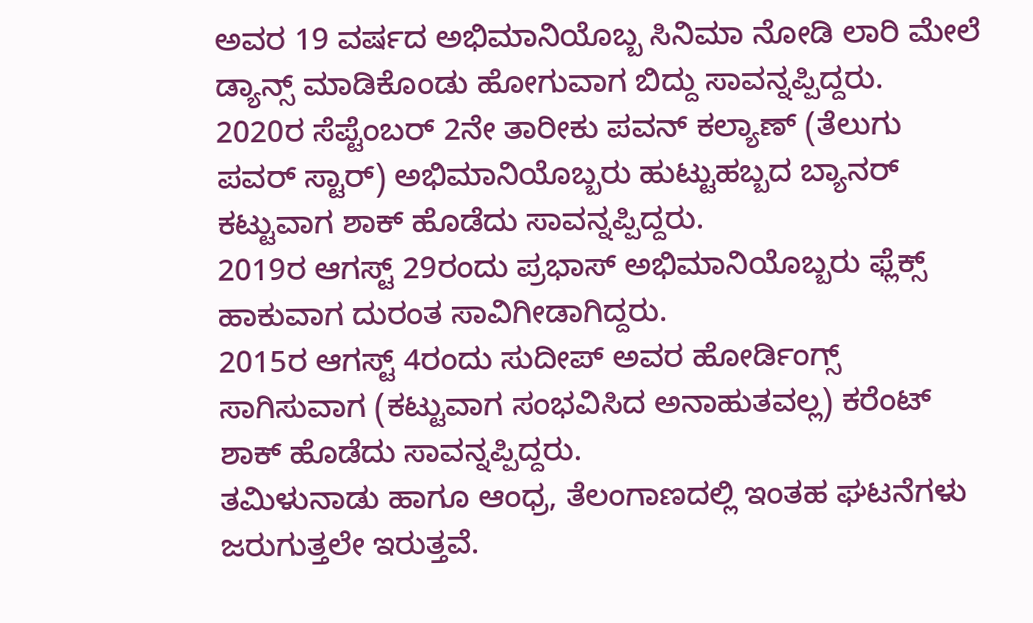ಅವರ 19 ವರ್ಷದ ಅಭಿಮಾನಿಯೊಬ್ಬ ಸಿನಿಮಾ ನೋಡಿ ಲಾರಿ ಮೇಲೆ ಡ್ಯಾನ್ಸ್ ಮಾಡಿಕೊಂಡು ಹೋಗುವಾಗ ಬಿದ್ದು ಸಾವನ್ನಪ್ಪಿದ್ದರು.
2020ರ ಸೆಪ್ಟೆಂಬರ್ 2ನೇ ತಾರೀಕು ಪವನ್ ಕಲ್ಯಾಣ್ (ತೆಲುಗು ಪವರ್ ಸ್ಟಾರ್) ಅಭಿಮಾನಿಯೊಬ್ಬರು ಹುಟ್ಟುಹಬ್ಬದ ಬ್ಯಾನರ್ ಕಟ್ಟುವಾಗ ಶಾಕ್ ಹೊಡೆದು ಸಾವನ್ನಪ್ಪಿದ್ದರು.
2019ರ ಆಗಸ್ಟ್ 29ರಂದು ಪ್ರಭಾಸ್ ಅಭಿಮಾನಿಯೊಬ್ಬರು ಫ್ಲೆಕ್ಸ್ ಹಾಕುವಾಗ ದುರಂತ ಸಾವಿಗೀಡಾಗಿದ್ದರು.
2015ರ ಆಗಸ್ಟ್ 4ರಂದು ಸುದೀಪ್ ಅವರ ಹೋರ್ಡಿಂಗ್ಸ್ ಸಾಗಿಸುವಾಗ (ಕಟ್ಟುವಾಗ ಸಂಭವಿಸಿದ ಅನಾಹುತವಲ್ಲ) ಕರೆಂಟ್ ಶಾಕ್ ಹೊಡೆದು ಸಾವನ್ನಪ್ಪಿದ್ದರು.
ತಮಿಳುನಾಡು ಹಾಗೂ ಆಂಧ್ರ, ತೆಲಂಗಾಣದಲ್ಲಿ ಇಂತಹ ಘಟನೆಗಳು ಜರುಗುತ್ತಲೇ ಇರುತ್ತವೆ.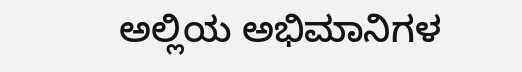ಅಲ್ಲಿಯ ಅಭಿಮಾನಿಗಳ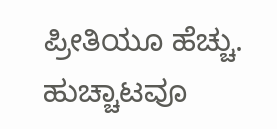ಪ್ರೀತಿಯೂ ಹೆಚ್ಚು. ಹುಚ್ಚಾಟವೂ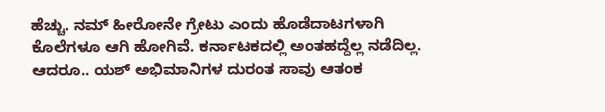ಹೆಚ್ಚು. ನಮ್ ಹೀರೋನೇ ಗ್ರೇಟು ಎಂದು ಹೊಡೆದಾಟಗಳಾಗಿ ಕೊಲೆಗಳೂ ಆಗಿ ಹೋಗಿವೆ. ಕರ್ನಾಟಕದಲ್ಲಿ ಅಂತಹದ್ದೆಲ್ಲ ನಡೆದಿಲ್ಲ. ಆದರೂ.. ಯಶ್ ಅಭಿಮಾನಿಗಳ ದುರಂತ ಸಾವು ಆತಂಕ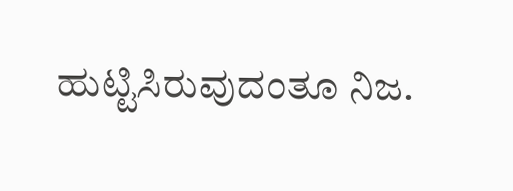ಹುಟ್ಟಿಸಿರುವುದಂತೂ ನಿಜ.